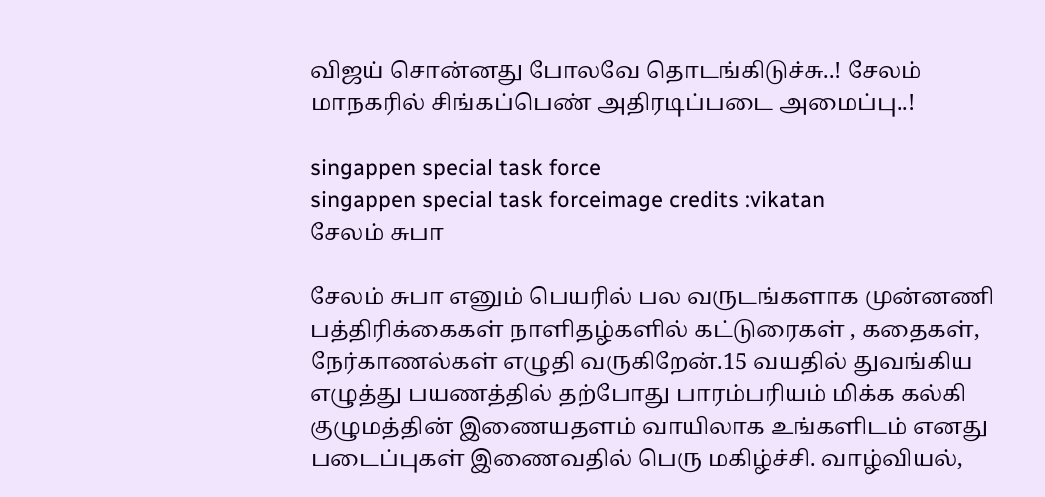விஜய் சொன்னது போலவே தொடங்கிடுச்சு..! சேலம் மாநகரில் சிங்கப்பெண் அதிரடிப்படை அமைப்பு..!

singappen special task force
singappen special task forceimage credits :vikatan
சேலம் சுபா

சேலம் சுபா எனும் பெயரில் பல வருடங்களாக முன்னணி பத்திரிக்கைகள் நாளிதழ்களில் கட்டுரைகள் , கதைகள், நேர்காணல்கள் எழுதி வருகிறேன்.15 வயதில் துவங்கிய எழுத்து பயணத்தில் தற்போது பாரம்பரியம் மிக்க கல்கி குழுமத்தின் இணையதளம் வாயிலாக உங்களிடம் எனது படைப்புகள் இணைவதில் பெரு மகிழ்ச்சி. வாழ்வியல்,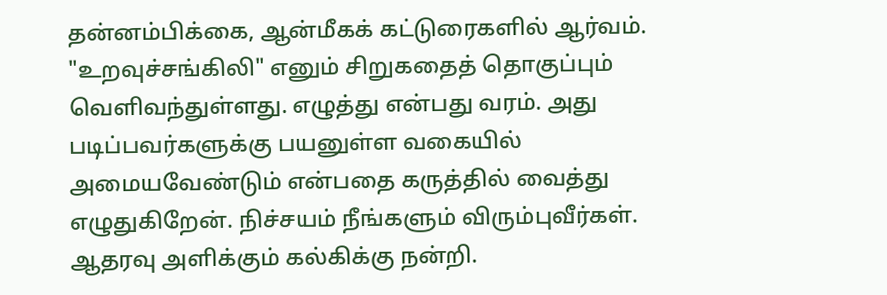தன்னம்பிக்கை, ஆன்மீகக் கட்டுரைகளில் ஆர்வம். "உறவுச்சங்கிலி" எனும் சிறுகதைத் தொகுப்பும் வெளிவந்துள்ளது. எழுத்து என்பது வரம். அது படிப்பவர்களுக்கு பயனுள்ள வகையில் அமையவேண்டும் என்பதை கருத்தில் வைத்து எழுதுகிறேன். நிச்சயம் நீங்களும் விரும்புவீர்கள். ஆதரவு அளிக்கும் கல்கிக்கு நன்றி.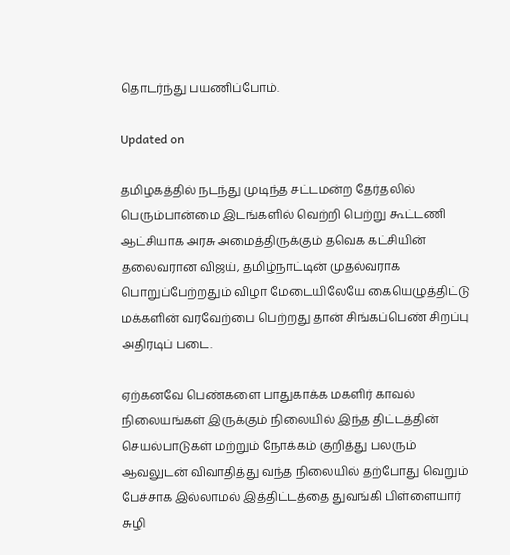தொடர்ந்து பயணிப்போம்.

Updated on

தமிழகத்தில் நடந்து முடிந்த சட்டமன்ற தேர்தலில் பெரும்பான்மை இடங்களில் வெற்றி பெற்று கூட்டணி ஆட்சியாக அரசு அமைத்திருக்கும் தவெக கட்சியின் தலைவரான விஜய், தமிழ்நாட்டின் முதல்வராக பொறுப்பேற்றதும் விழா மேடையிலேயே கையெழுத்திட்டு மக்களின் வரவேற்பை பெற்றது தான் சிங்கப்பெண் சிறப்பு அதிரடிப் படை.

ஏற்கனவே பெண்களை பாதுகாக்க மகளிர் காவல் நிலையங்கள் இருக்கும் நிலையில் இந்த திட்டத்தின் செயல்பாடுகள் மற்றும் நோக்கம் குறித்து பலரும் ஆவலுடன் விவாதித்து வந்த நிலையில் தற்போது வெறும் பேச்சாக இல்லாமல் இத்திட்டத்தை துவங்கி பிள்ளையார் சுழி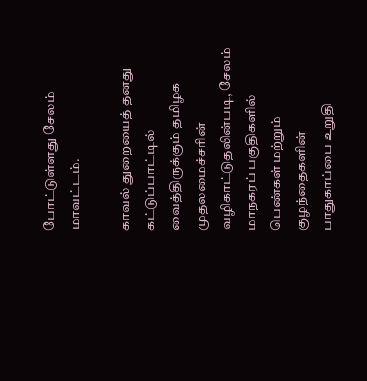போட்டுள்ளது சேலம் மாவட்டம்.

காவல் துறையைத் தனது கட்டுப்பாட்டில் வைத்திருக்கும் தமிழக முதலமைச்சரின் வழிகாட்டுதலின்படி, சேலம் மாநகரப் பகுதிகளில் பெண்கள் மற்றும் குழந்தைகளின் பாதுகாப்பை உறுதி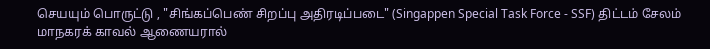செயயும் பொருட்டு , "சிங்கப்பெண் சிறப்பு அதிரடிப்படை" (Singappen Special Task Force - SSF) திட்டம் சேலம் மாநகரக் காவல் ஆணையரால்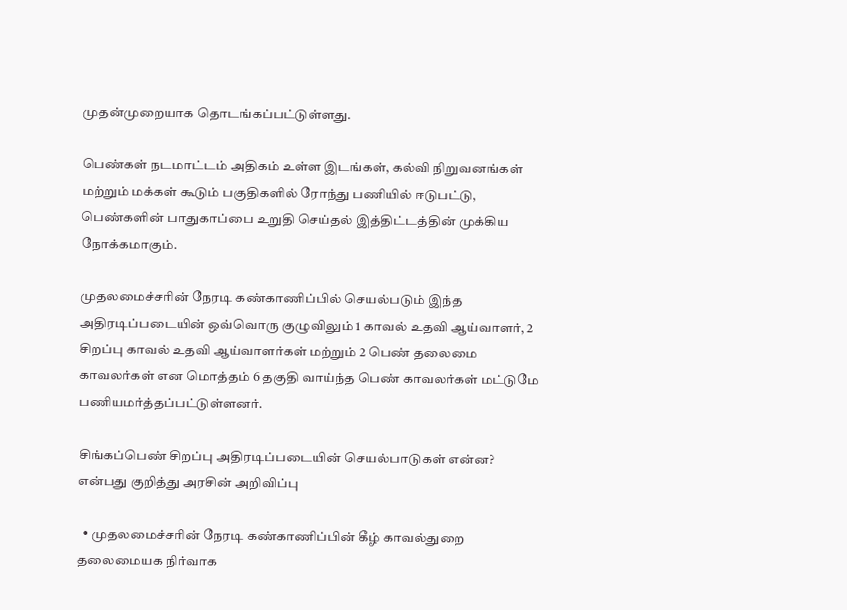முதன்முறையாக தொடங்கப்பட்டுள்ளது.

பெண்கள் நடமாட்டம் அதிகம் உள்ள இடங்கள், கல்வி நிறுவனங்கள் மற்றும் மக்கள் கூடும் பகுதிகளில் ரோந்து பணியில் ஈடுபட்டு, பெண்களின் பாதுகாப்பை உறுதி செய்தல் இத்திட்டத்தின் முக்கிய நோக்கமாகும்.

முதலமைச்சரின் நேரடி கண்காணிப்பில் செயல்படும் இந்த அதிரடிப்படையின் ஒவ்வொரு குழுவிலும் 1 காவல் உதவி ஆய்வாளர், 2 சிறப்பு காவல் உதவி ஆய்வாளர்கள் மற்றும் 2 பெண் தலைமை காவலர்கள் என மொத்தம் 6 தகுதி வாய்ந்த பெண் காவலர்கள் மட்டுமே பணியமர்த்தப்பட்டுள்ளனர்.

சிங்கப்பெண் சிறப்பு அதிரடிப்படையின் செயல்பாடுகள் என்ன? என்பது குறித்து அரசின் அறிவிப்பு

  • முதலமைச்சரின் நேரடி கண்காணிப்பின் கீழ் காவல்துறை தலைமையக நிர்வாக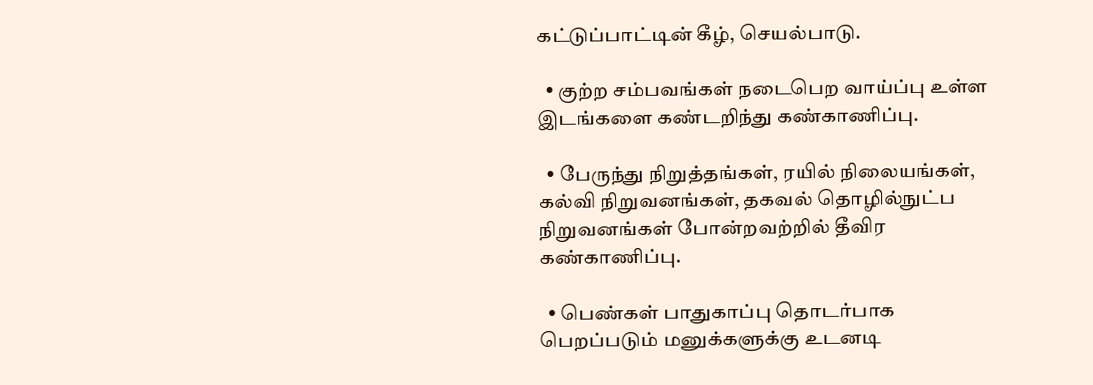கட்டுப்பாட்டின் கீழ், செயல்பாடு.

  • குற்ற சம்பவங்கள் நடைபெற வாய்ப்பு உள்ள இடங்களை கண்டறிந்து கண்காணிப்பு.

  • பேருந்து நிறுத்தங்கள், ரயில் நிலையங்கள், கல்வி நிறுவனங்கள், தகவல் தொழில்நுட்ப நிறுவனங்கள் போன்றவற்றில் தீவிர கண்காணிப்பு.

  • பெண்கள் பாதுகாப்பு தொடர்பாக பெறப்படும் மனுக்களுக்கு உடனடி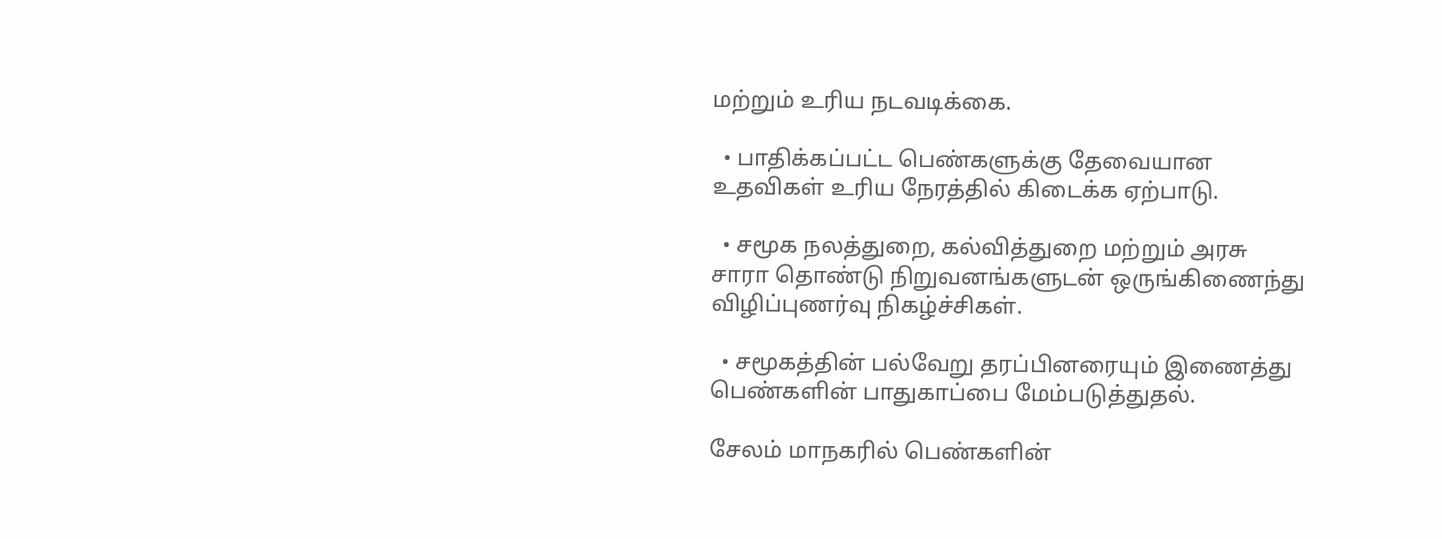மற்றும் உரிய நடவடிக்கை.

  • பாதிக்கப்பட்ட பெண்களுக்கு தேவையான உதவிகள் உரிய நேரத்தில் கிடைக்க ஏற்பாடு.

  • சமூக நலத்துறை, கல்வித்துறை மற்றும் அரசு சாரா தொண்டு நிறுவனங்களுடன் ஒருங்கிணைந்து விழிப்புணர்வு நிகழ்ச்சிகள்.

  • சமூகத்தின் பல்வேறு தரப்பினரையும் இணைத்து பெண்களின் பாதுகாப்பை மேம்படுத்துதல்.

சேலம் மாநகரில் பெண்களின்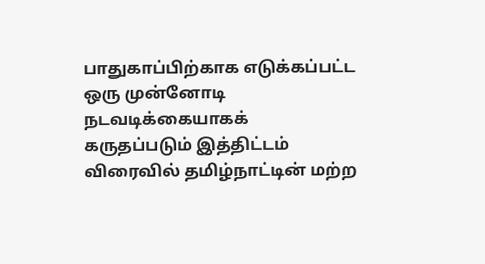பாதுகாப்பிற்காக எடுக்கப்பட்ட ஒரு முன்னோடி நடவடிக்கையாகக் கருதப்படும் இத்திட்டம் விரைவில் தமிழ்நாட்டின் மற்ற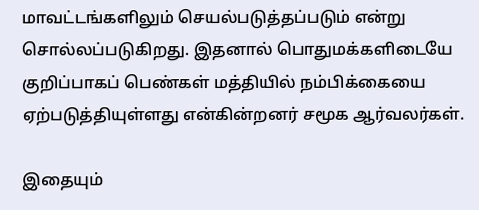மாவட்டங்களிலும் செயல்படுத்தப்படும் என்று சொல்லப்படுகிறது. இதனால் பொதுமக்களிடையே குறிப்பாகப் பெண்கள் மத்தியில் நம்பிக்கையை ஏற்படுத்தியுள்ளது என்கின்றனர் சமூக ஆர்வலர்கள்.

இதையும்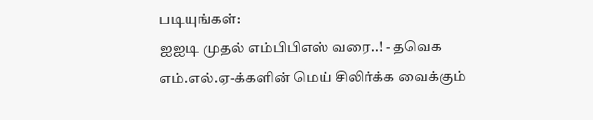படியுங்கள்:
ஐஐடி முதல் எம்பிபிஎஸ் வரை..! - தவெக எம்.எல்.ஏ-க்களின் மெய் சிலிர்க்க வைக்கும்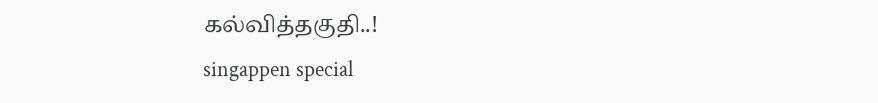கல்வித்தகுதி..!
singappen special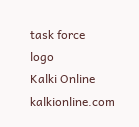task force
logo
Kalki Online
kalkionline.com